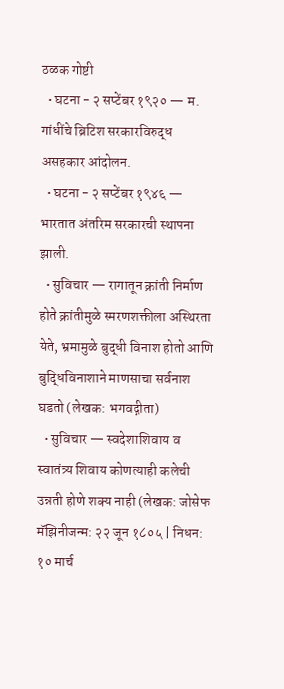ठळक गोष्टी
  • घटना - २ सप्टेंबर १९२० — म. गांधींचे ब्रिटिश सरकारविरुद्ध असहकार आंदोलन.
  • घटना - २ सप्टेंबर १९४६ — भारतात अंतरिम सरकारची स्थापना झाली.
  • सुविचार — रागातून क्रांती निर्माण होते क्रांतीमुळे स्मरणशक्तीला अस्थिरता येते, भ्रमामुळे बुद्धी विनाश होतो आणि बुद्धिविनाशाने माणसाचा सर्वनाश घडतो (लेखक: भगवद्गीता)
  • सुविचार — स्वदेशाशिवाय व स्वातंत्र्य शिवाय कोणत्याही कलेची उन्नती होणे शक्य नाही (लेखक: जोसेफ मॅझिनीजन्म: २२ जून १८०५ | निधन: १० मार्च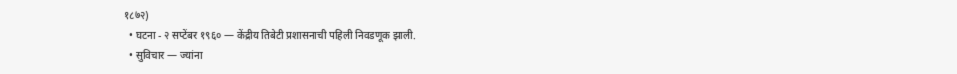१८७२)
  • घटना - २ सप्टेंबर १९६० — केंद्रीय तिबेटी प्रशासनाची पहिली निवडणूक झाली.
  • सुविचार — ज्यांना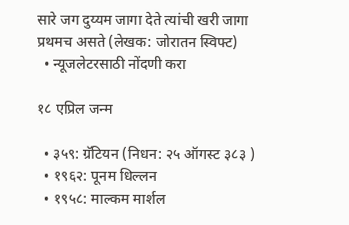सारे जग दुय्यम जागा देते त्यांची खरी जागा प्रथमच असते (लेखक: जोरातन स्विफ्ट)
  • न्यूजलेटरसाठी नोंदणी करा

१८ एप्रिल जन्म

  • ३५९: ग्रॅटियन (निधन: २५ ऑगस्ट ३८३ )
  • १९६२: पूनम धिल्लन
  • १९५८: माल्कम मार्शल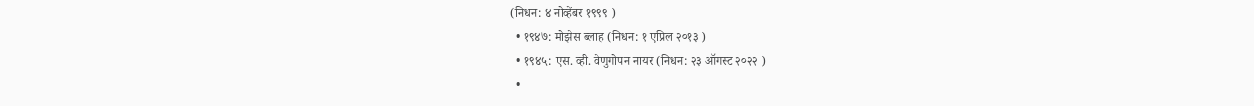(निधन: ४ नोव्हेंबर १९९९ )
  • १९४७: मोझेस ब्लाह (निधन: १ एप्रिल २०१३ )
  • १९४५: एस. व्ही. वेणुगोपन नायर (निधन: २३ ऑगस्ट २०२२ )
  •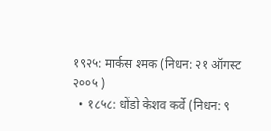१९२५: मार्कस श्मक (निधन: २१ ऑगस्ट २००५ )
  • १८५८: धोंडो केशव कर्वे (निधन: ९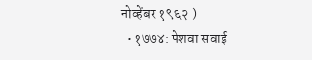नोव्हेंबर १९६२ )
  • १७७४: पेशवा सवाई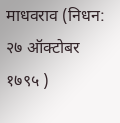माधवराव (निधन: २७ ऑक्टोबर १७९५ )